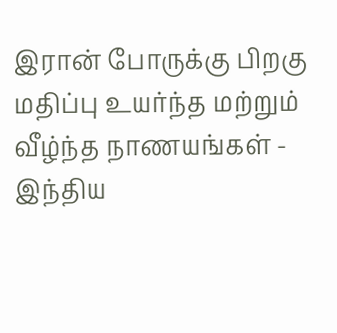இரான் போருக்கு பிறகு மதிப்பு உயர்ந்த மற்றும் வீழ்ந்த நாணயங்கள் - இந்திய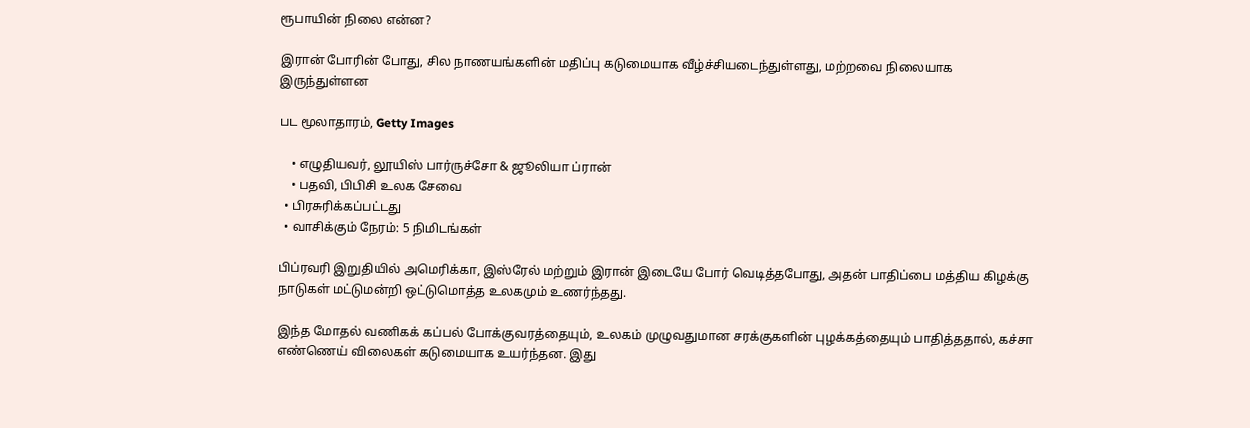ரூபாயின் நிலை என்ன?

இரான் போரின் போது, சில நாணயங்களின் மதிப்பு கடுமையாக வீழ்ச்சியடைந்துள்ளது, மற்றவை நிலையாக இருந்துள்ளன

பட மூலாதாரம், Getty Images

    • எழுதியவர், லூயிஸ் பார்ருச்சோ & ஜூலியா ப்ரான்
    • பதவி, பிபிசி உலக சேவை
  • பிரசுரிக்கப்பட்டது
  • வாசிக்கும் நேரம்: 5 நிமிடங்கள்

பிப்ரவரி இறுதியில் அமெரிக்கா, இஸ்ரேல் மற்றும் இரான் இடையே போர் வெடித்தபோது, அதன் பாதிப்பை மத்திய கிழக்கு நாடுகள் மட்டுமன்றி ஒட்டுமொத்த உலகமும் உணர்ந்தது.

இந்த மோதல் வணிகக் கப்பல் போக்குவரத்தையும், உலகம் முழுவதுமான சரக்குகளின் புழக்கத்தையும் பாதித்ததால், கச்சா எண்ணெய் விலைகள் கடுமையாக உயர்ந்தன. இது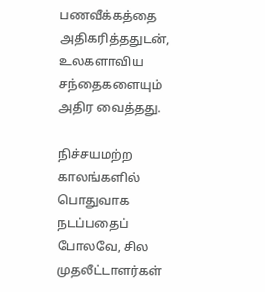பணவீக்கத்தை அதிகரித்ததுடன், உலகளாவிய சந்தைகளையும் அதிர வைத்தது.

நிச்சயமற்ற காலங்களில் பொதுவாக நடப்பதைப் போலவே, சில முதலீட்டாளர்கள்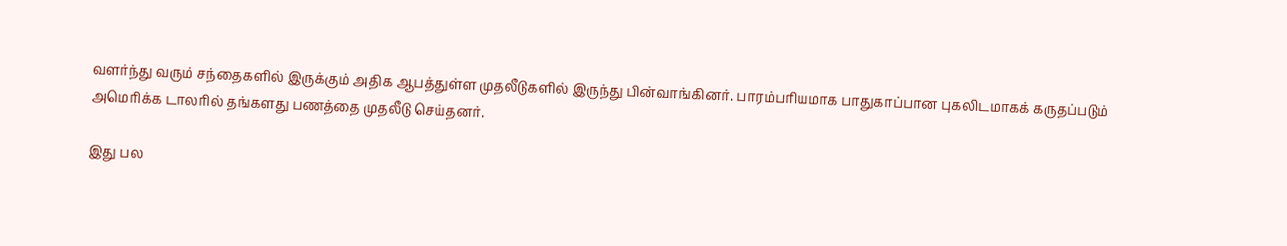வளர்ந்து வரும் சந்தைகளில் இருக்கும் அதிக ஆபத்துள்ள முதலீடுகளில் இருந்து பின்வாங்கினர். பாரம்பரியமாக பாதுகாப்பான புகலிடமாகக் கருதப்படும் அமெரிக்க டாலரில் தங்களது பணத்தை முதலீடு செய்தனர்.

இது பல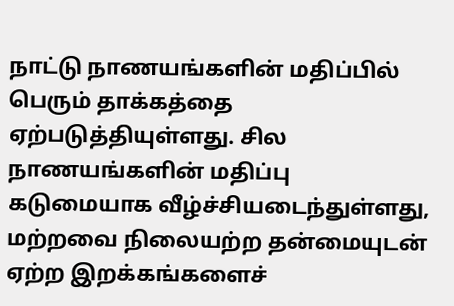நாட்டு நாணயங்களின் மதிப்பில் பெரும் தாக்கத்தை ஏற்படுத்தியுள்ளது. சில நாணயங்களின் மதிப்பு கடுமையாக வீழ்ச்சியடைந்துள்ளது, மற்றவை நிலையற்ற தன்மையுடன் ஏற்ற இறக்கங்களைச்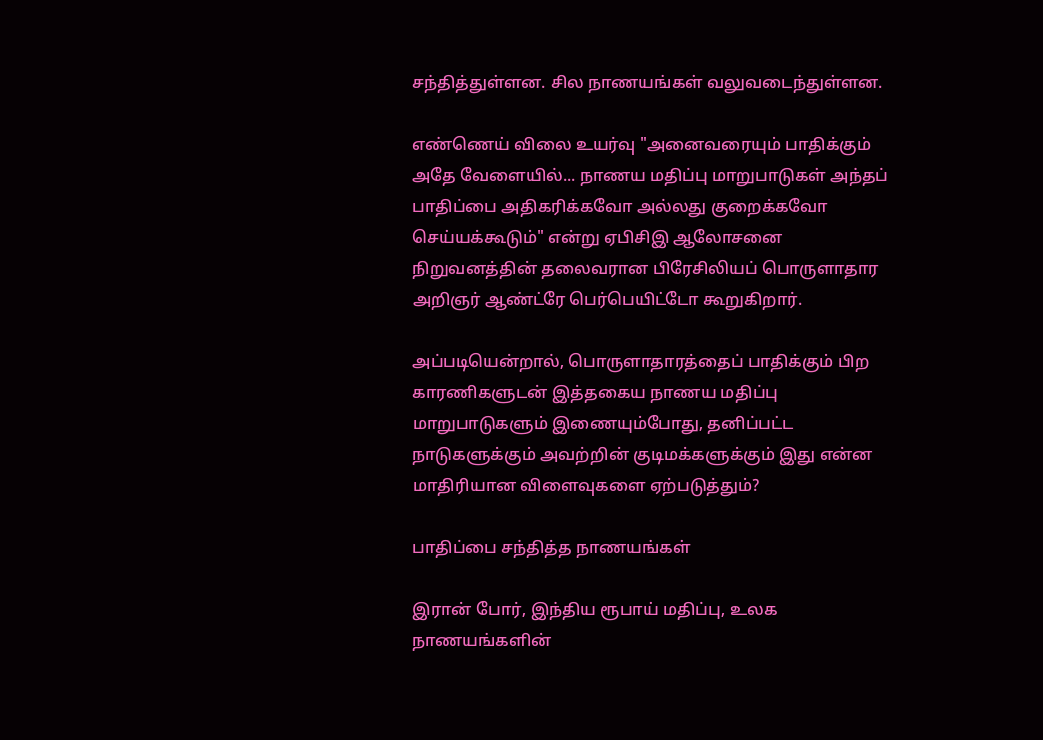சந்தித்துள்ளன. சில நாணயங்கள் வலுவடைந்துள்ளன.

எண்ணெய் விலை உயர்வு "அனைவரையும் பாதிக்கும் அதே வேளையில்... நாணய மதிப்பு மாறுபாடுகள் அந்தப் பாதிப்பை அதிகரிக்கவோ அல்லது குறைக்கவோ செய்யக்கூடும்" என்று ஏபிசிஇ ஆலோசனை நிறுவனத்தின் தலைவரான பிரேசிலியப் பொருளாதார அறிஞர் ஆண்ட்ரே பெர்பெயிட்டோ கூறுகிறார்.

அப்படியென்றால், பொருளாதாரத்தைப் பாதிக்கும் பிற காரணிகளுடன் இத்தகைய நாணய மதிப்பு மாறுபாடுகளும் இணையும்போது, தனிப்பட்ட நாடுகளுக்கும் அவற்றின் குடிமக்களுக்கும் இது என்ன மாதிரியான விளைவுகளை ஏற்படுத்தும்?

பாதிப்பை சந்தித்த நாணயங்கள்

இரான் போர், இந்திய ரூபாய் மதிப்பு, உலக நாணயங்களின்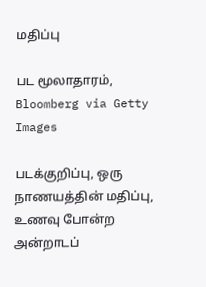மதிப்பு

பட மூலாதாரம், Bloomberg via Getty Images

படக்குறிப்பு, ஒரு நாணயத்தின் மதிப்பு, உணவு போன்ற அன்றாடப்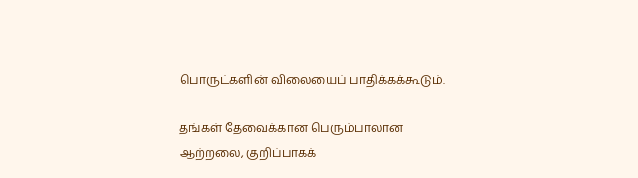பொருட்களின் விலையைப் பாதிக்கக்கூடும்.

தங்கள் தேவைக்கான பெரும்பாலான ஆற்றலை, குறிப்பாகக்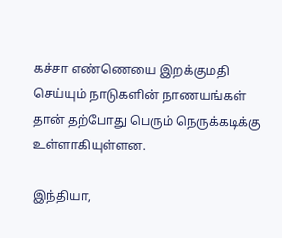கச்சா எண்ணெயை இறக்குமதி செய்யும் நாடுகளின் நாணயங்கள் தான் தற்போது பெரும் நெருக்கடிக்கு உள்ளாகியுள்ளன.

இந்தியா,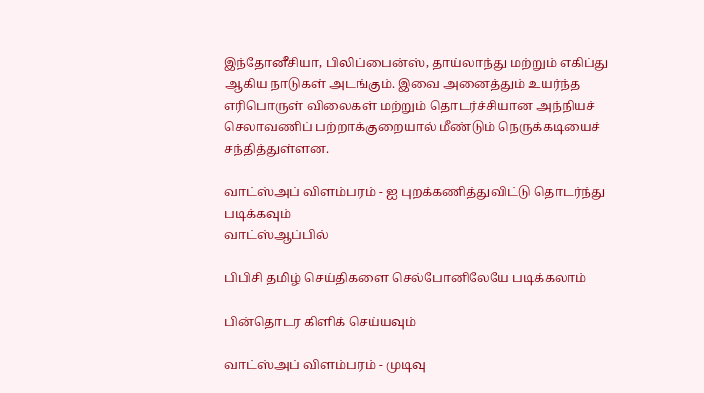இந்தோனீசியா, பிலிப்பைன்ஸ், தாய்லாந்து மற்றும் எகிப்து ஆகிய நாடுகள் அடங்கும். இவை அனைத்தும் உயர்ந்த எரிபொருள் விலைகள் மற்றும் தொடர்ச்சியான அந்நியச் செலாவணிப் பற்றாக்குறையால் மீண்டும் நெருக்கடியைச் சந்தித்துள்ளன.

வாட்ஸ்அப் விளம்பரம் - ஐ புறக்கணித்துவிட்டு தொடர்ந்து படிக்கவும்
வாட்ஸ்ஆப்பில்

பிபிசி தமிழ் செய்திகளை செல்போனிலேயே படிக்கலாம்

பின்தொடர கிளிக் செய்யவும்

வாட்ஸ்அப் விளம்பரம் - முடிவு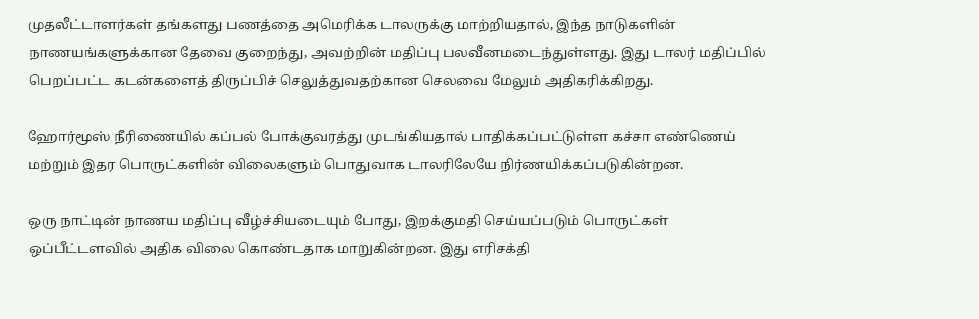முதலீட்டாளர்கள் தங்களது பணத்தை அமெரிக்க டாலருக்கு மாற்றியதால், இந்த நாடுகளின் நாணயங்களுக்கான தேவை குறைந்து, அவற்றின் மதிப்பு பலவீனமடைந்துள்ளது. இது டாலர் மதிப்பில் பெறப்பட்ட கடன்களைத் திருப்பிச் செலுத்துவதற்கான செலவை மேலும் அதிகரிக்கிறது.

ஹோர்மூஸ் நீரிணையில் கப்பல் போக்குவரத்து முடங்கியதால் பாதிக்கப்பட்டுள்ள கச்சா எண்ணெய் மற்றும் இதர பொருட்களின் விலைகளும் பொதுவாக டாலரிலேயே நிர்ணயிக்கப்படுகின்றன.

ஒரு நாட்டின் நாணய மதிப்பு வீழ்ச்சியடையும் போது, இறக்குமதி செய்யப்படும் பொருட்கள் ஒப்பீட்டளவில் அதிக விலை கொண்டதாக மாறுகின்றன. இது எரிசக்தி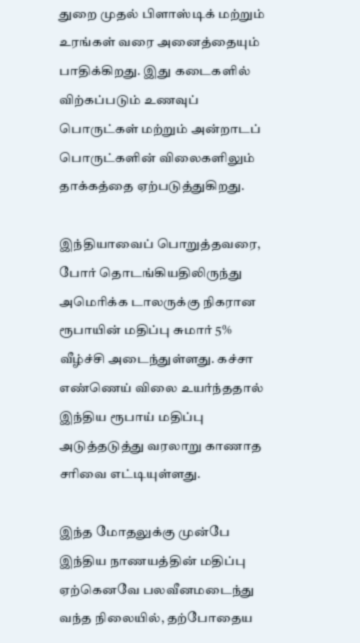துறை முதல் பிளாஸ்டிக் மற்றும் உரங்கள் வரை அனைத்தையும் பாதிக்கிறது. இது கடைகளில் விற்கப்படும் உணவுப் பொருட்கள் மற்றும் அன்றாடப் பொருட்களின் விலைகளிலும் தாக்கத்தை ஏற்படுத்துகிறது.

இந்தியாவைப் பொறுத்தவரை, போர் தொடங்கியதிலிருந்து அமெரிக்க டாலருக்கு நிகரான ரூபாயின் மதிப்பு சுமார் 5% வீழ்ச்சி அடைந்துள்ளது. கச்சா எண்ணெய் விலை உயர்ந்ததால் இந்திய ரூபாய் மதிப்பு அடுத்தடுத்து வரலாறு காணாத சரிவை எட்டியுள்ளது.

இந்த மோதலுக்கு முன்பே இந்திய நாணயத்தின் மதிப்பு ஏற்கெனவே பலவீனமடைந்து வந்த நிலையில், தற்போதைய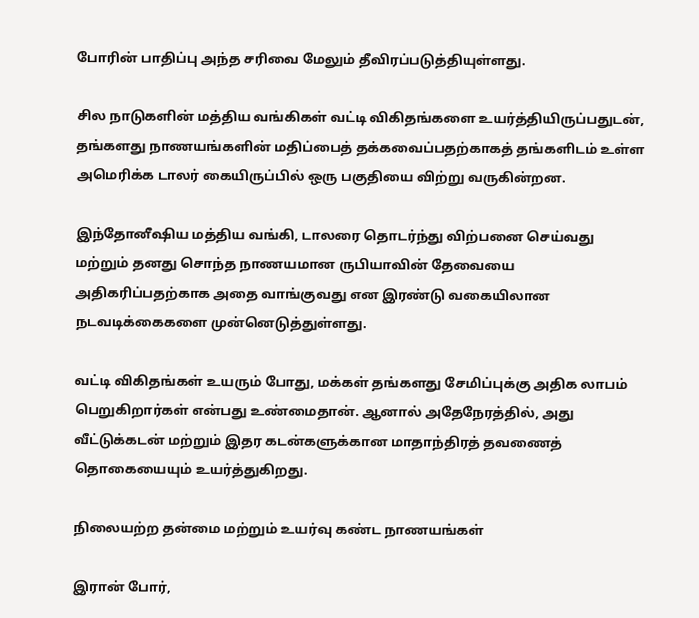போரின் பாதிப்பு அந்த சரிவை மேலும் தீவிரப்படுத்தியுள்ளது.

சில நாடுகளின் மத்திய வங்கிகள் வட்டி விகிதங்களை உயர்த்தியிருப்பதுடன், தங்களது நாணயங்களின் மதிப்பைத் தக்கவைப்பதற்காகத் தங்களிடம் உள்ள அமெரிக்க டாலர் கையிருப்பில் ஒரு பகுதியை விற்று வருகின்றன.

இந்தோனீஷிய மத்திய வங்கி, டாலரை தொடர்ந்து விற்பனை செய்வது மற்றும் தனது சொந்த நாணயமான ருபியாவின் தேவையை அதிகரிப்பதற்காக அதை வாங்குவது என இரண்டு வகையிலான நடவடிக்கைகளை முன்னெடுத்துள்ளது.

வட்டி விகிதங்கள் உயரும் போது, மக்கள் தங்களது சேமிப்புக்கு அதிக லாபம் பெறுகிறார்கள் என்பது உண்மைதான். ஆனால் அதேநேரத்தில், அது வீட்டுக்கடன் மற்றும் இதர கடன்களுக்கான மாதாந்திரத் தவணைத் தொகையையும் உயர்த்துகிறது.

நிலையற்ற தன்மை மற்றும் உயர்வு கண்ட நாணயங்கள்

இரான் போர்,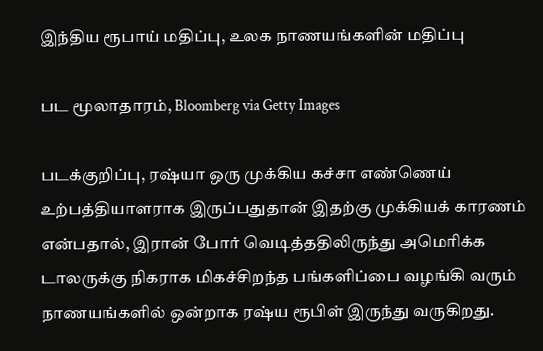இந்திய ரூபாய் மதிப்பு, உலக நாணயங்களின் மதிப்பு

பட மூலாதாரம், Bloomberg via Getty Images

படக்குறிப்பு, ரஷ்யா ஒரு முக்கிய கச்சா எண்ணெய் உற்பத்தியாளராக இருப்பதுதான் இதற்கு முக்கியக் காரணம் என்பதால், இரான் போர் வெடித்ததிலிருந்து அமெரிக்க டாலருக்கு நிகராக மிகச்சிறந்த பங்களிப்பை வழங்கி வரும் நாணயங்களில் ஒன்றாக ரஷ்ய ரூபிள் இருந்து வருகிறது.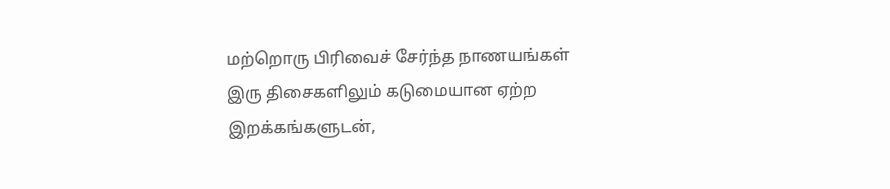மற்றொரு பிரிவைச் சேர்ந்த நாணயங்கள் இரு திசைகளிலும் கடுமையான ஏற்ற இறக்கங்களுடன்,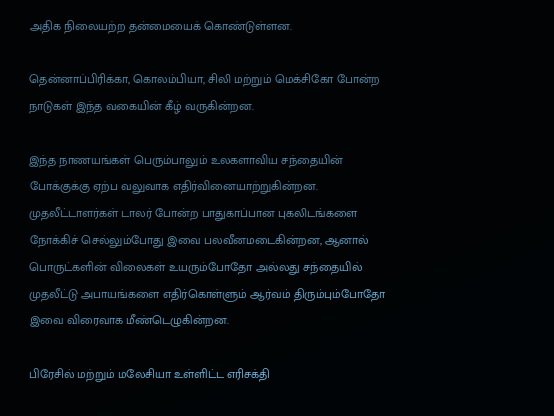அதிக நிலையற்ற தன்மையைக் கொண்டுள்ளன.

தென்னாப்பிரிக்கா, கொலம்பியா, சிலி மற்றும் மெக்சிகோ போன்ற நாடுகள் இந்த வகையின் கீழ் வருகின்றன.

இந்த நாணயங்கள் பெரும்பாலும் உலகளாவிய சந்தையின் போக்குக்கு ஏற்ப வலுவாக எதிர்வினையாற்றுகின்றன. முதலீட்டாளர்கள் டாலர் போன்ற பாதுகாப்பான புகலிடங்களை நோக்கிச் செல்லும்போது இவை பலவீனமடைகின்றன, ஆனால் பொருட்களின் விலைகள் உயரும்போதோ அல்லது சந்தையில் முதலீட்டு அபாயங்களை எதிர்கொள்ளும் ஆர்வம் திரும்பும்போதோ இவை விரைவாக மீண்டெழுகின்றன.

பிரேசில் மற்றும் மலேசியா உள்ளிட்ட எரிசக்தி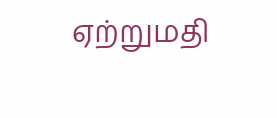ஏற்றுமதி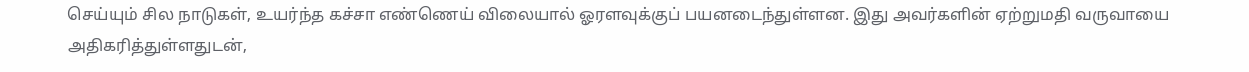செய்யும் சில நாடுகள், உயர்ந்த கச்சா எண்ணெய் விலையால் ஓரளவுக்குப் பயனடைந்துள்ளன. இது அவர்களின் ஏற்றுமதி வருவாயை அதிகரித்துள்ளதுடன்,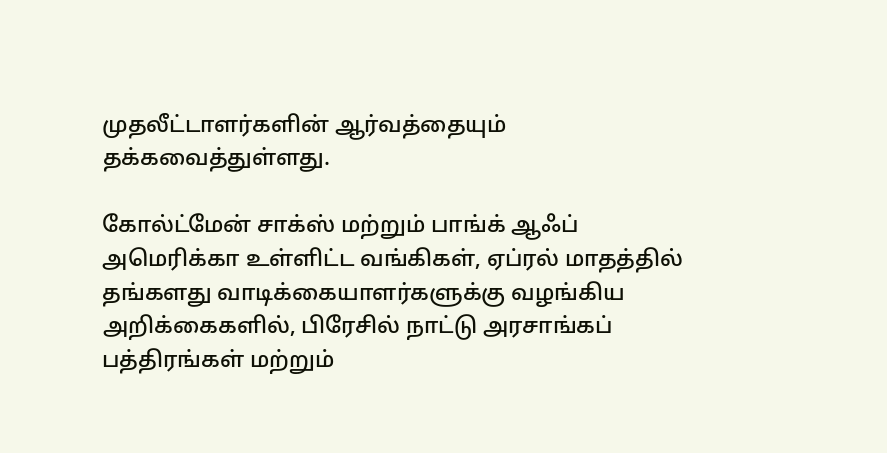முதலீட்டாளர்களின் ஆர்வத்தையும் தக்கவைத்துள்ளது.

கோல்ட்மேன் சாக்ஸ் மற்றும் பாங்க் ஆஃப் அமெரிக்கா உள்ளிட்ட வங்கிகள், ஏப்ரல் மாதத்தில் தங்களது வாடிக்கையாளர்களுக்கு வழங்கிய அறிக்கைகளில், பிரேசில் நாட்டு அரசாங்கப் பத்திரங்கள் மற்றும்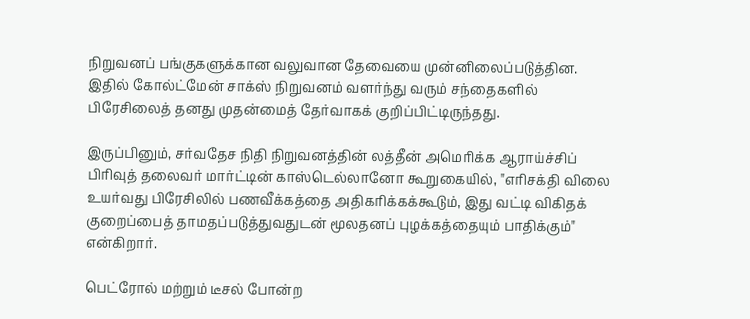நிறுவனப் பங்குகளுக்கான வலுவான தேவையை முன்னிலைப்படுத்தின. இதில் கோல்ட்மேன் சாக்ஸ் நிறுவனம் வளர்ந்து வரும் சந்தைகளில் பிரேசிலைத் தனது முதன்மைத் தேர்வாகக் குறிப்பிட்டிருந்தது.

இருப்பினும், சர்வதேச நிதி நிறுவனத்தின் லத்தீன் அமெரிக்க ஆராய்ச்சிப் பிரிவுத் தலைவர் மார்ட்டின் காஸ்டெல்லானோ கூறுகையில், "எரிசக்தி விலை உயர்வது பிரேசிலில் பணவீக்கத்தை அதிகரிக்கக்கூடும், இது வட்டி விகிதக் குறைப்பைத் தாமதப்படுத்துவதுடன் மூலதனப் புழக்கத்தையும் பாதிக்கும்" என்கிறார்.

பெட்ரோல் மற்றும் டீசல் போன்ற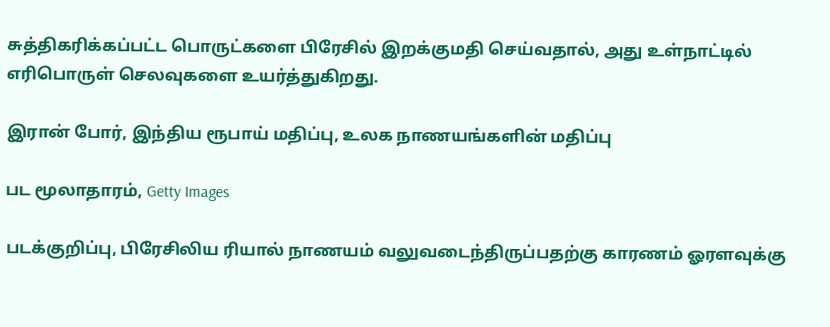சுத்திகரிக்கப்பட்ட பொருட்களை பிரேசில் இறக்குமதி செய்வதால், அது உள்நாட்டில் எரிபொருள் செலவுகளை உயர்த்துகிறது.

இரான் போர், இந்திய ரூபாய் மதிப்பு, உலக நாணயங்களின் மதிப்பு

பட மூலாதாரம், Getty Images

படக்குறிப்பு, பிரேசிலிய ரியால் நாணயம் வலுவடைந்திருப்பதற்கு காரணம் ஓரளவுக்கு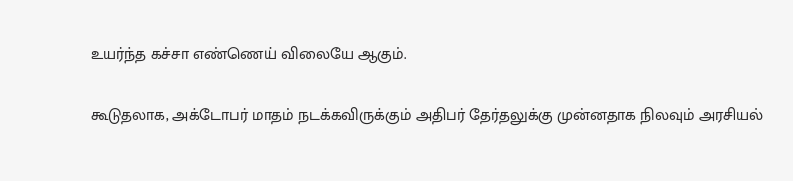உயர்ந்த கச்சா எண்ணெய் விலையே ஆகும்.

கூடுதலாக, அக்டோபர் மாதம் நடக்கவிருக்கும் அதிபர் தேர்தலுக்கு முன்னதாக நிலவும் அரசியல்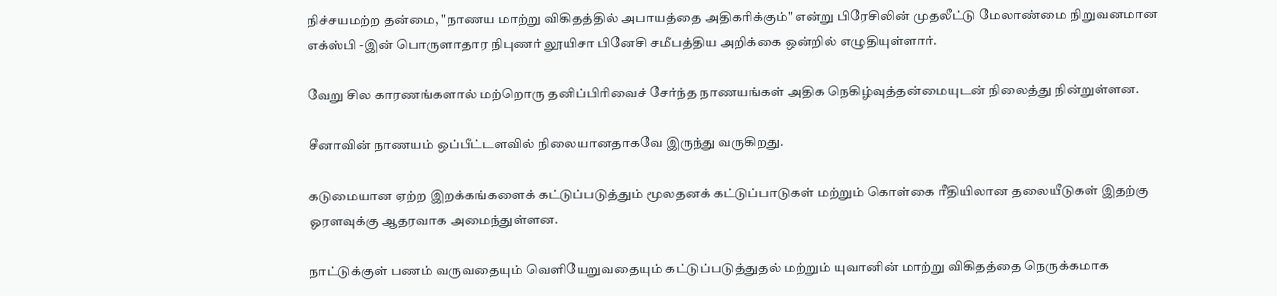நிச்சயமற்ற தன்மை, "நாணய மாற்று விகிதத்தில் அபாயத்தை அதிகரிக்கும்" என்று பிரேசிலின் முதலீட்டு மேலாண்மை நிறுவனமான எக்ஸ்பி -இன் பொருளாதார நிபுணர் லூயிசா பினேசி சமீபத்திய அறிக்கை ஒன்றில் எழுதியுள்ளார்.

வேறு சில காரணங்களால் மற்றொரு தனிப்பிரிவைச் சேர்ந்த நாணயங்கள் அதிக நெகிழ்வுத்தன்மையுடன் நிலைத்து நின்றுள்ளன.

சீனாவின் நாணயம் ஒப்பீட்டளவில் நிலையானதாகவே இருந்து வருகிறது.

கடுமையான ஏற்ற இறக்கங்களைக் கட்டுப்படுத்தும் மூலதனக் கட்டுப்பாடுகள் மற்றும் கொள்கை ரீதியிலான தலையீடுகள் இதற்கு ஓரளவுக்கு ஆதரவாக அமைந்துள்ளன.

நாட்டுக்குள் பணம் வருவதையும் வெளியேறுவதையும் கட்டுப்படுத்துதல் மற்றும் யுவானின் மாற்று விகிதத்தை நெருக்கமாக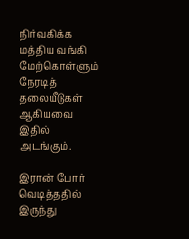நிர்வகிக்க மத்திய வங்கி மேற்கொள்ளும் நேரடித் தலையீடுகள் ஆகியவை இதில் அடங்கும்.

இரான் போர் வெடித்ததில் இருந்து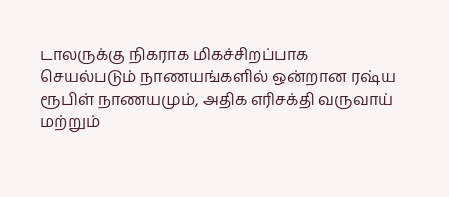டாலருக்கு நிகராக மிகச்சிறப்பாக செயல்படும் நாணயங்களில் ஒன்றான ரஷ்ய ரூபிள் நாணயமும், அதிக எரிசக்தி வருவாய் மற்றும்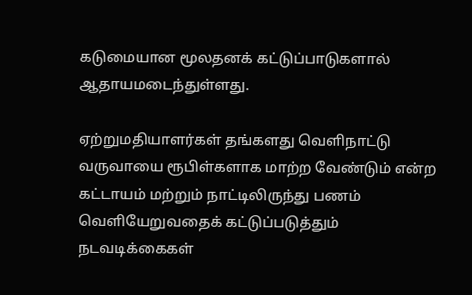கடுமையான மூலதனக் கட்டுப்பாடுகளால் ஆதாயமடைந்துள்ளது.

ஏற்றுமதியாளர்கள் தங்களது வெளிநாட்டு வருவாயை ரூபிள்களாக மாற்ற வேண்டும் என்ற கட்டாயம் மற்றும் நாட்டிலிருந்து பணம் வெளியேறுவதைக் கட்டுப்படுத்தும் நடவடிக்கைகள்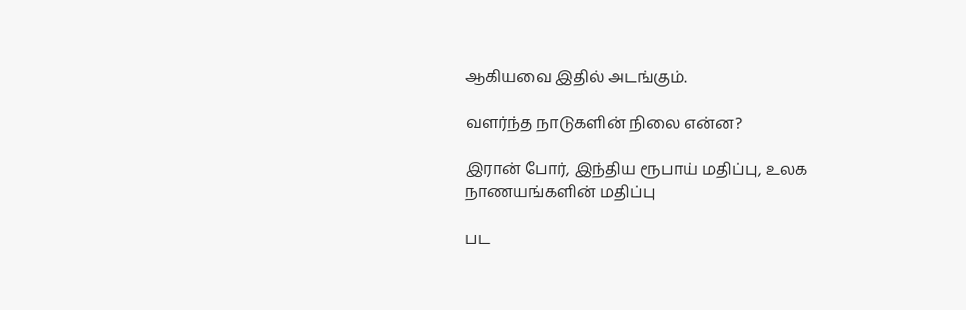ஆகியவை இதில் அடங்கும்.

வளர்ந்த நாடுகளின் நிலை என்ன?

இரான் போர், இந்திய ரூபாய் மதிப்பு, உலக நாணயங்களின் மதிப்பு

பட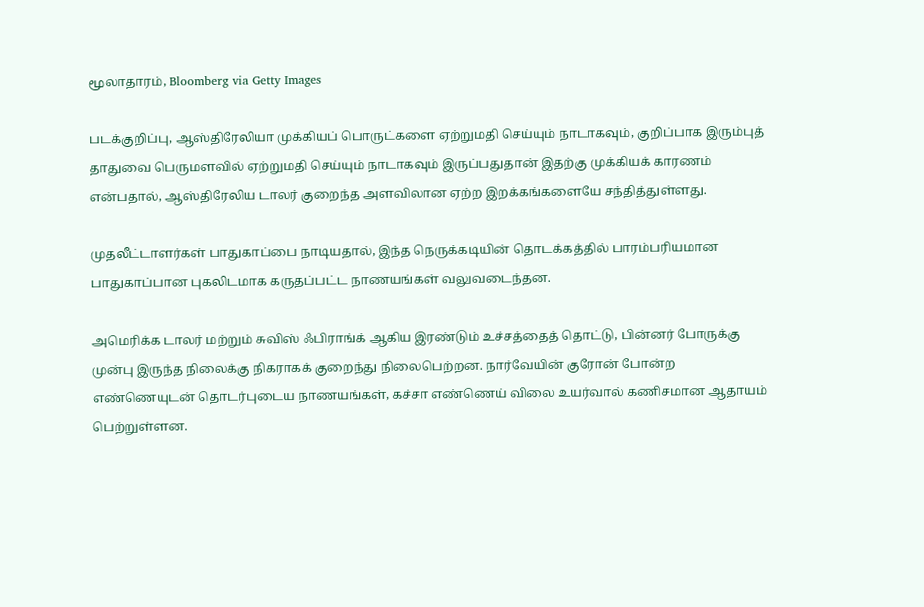மூலாதாரம், Bloomberg via Getty Images

படக்குறிப்பு, ஆஸ்திரேலியா முக்கியப் பொருட்களை ஏற்றுமதி செய்யும் நாடாகவும், குறிப்பாக இரும்புத் தாதுவை பெருமளவில் ஏற்றுமதி செய்யும் நாடாகவும் இருப்பதுதான் இதற்கு முக்கியக் காரணம் என்பதால், ஆஸ்திரேலிய டாலர் குறைந்த அளவிலான ஏற்ற இறக்கங்களையே சந்தித்துள்ளது.

முதலீட்டாளர்கள் பாதுகாப்பை நாடியதால், இந்த நெருக்கடியின் தொடக்கத்தில் பாரம்பரியமான பாதுகாப்பான புகலிடமாக கருதப்பட்ட நாணயங்கள் வலுவடைந்தன.

அமெரிக்க டாலர் மற்றும் சுவிஸ் ஃபிராங்க் ஆகிய இரண்டும் உச்சத்தைத் தொட்டு, பின்னர் போருக்கு முன்பு இருந்த நிலைக்கு நிகராகக் குறைந்து நிலைபெற்றன. நார்வேயின் குரோன் போன்ற எண்ணெயுடன் தொடர்புடைய நாணயங்கள், கச்சா எண்ணெய் விலை உயர்வால் கணிசமான ஆதாயம் பெற்றுள்ளன.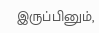இருப்பினும்,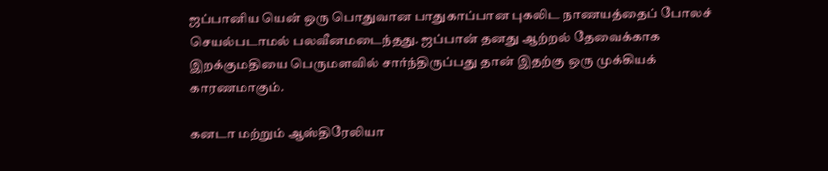ஜப்பானிய யென் ஒரு பொதுவான பாதுகாப்பான புகலிட நாணயத்தைப் போலச் செயல்படாமல் பலவீனமடைந்தது. ஜப்பான் தனது ஆற்றல் தேவைக்காக இறக்குமதியை பெருமளவில் சார்ந்திருப்பது தான் இதற்கு ஒரு முக்கியக் காரணமாகும்.

கனடா மற்றும் ஆஸ்திரேலியா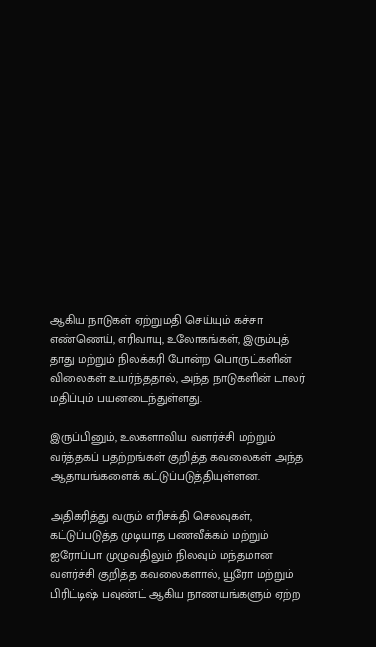ஆகிய நாடுகள் ஏற்றுமதி செய்யும் கச்சா எண்ணெய், எரிவாயு, உலோகங்கள், இரும்புத் தாது மற்றும் நிலக்கரி போன்ற பொருட்களின் விலைகள் உயர்ந்ததால், அந்த நாடுகளின் டாலர் மதிப்பும் பயனடைந்துள்ளது.

இருப்பினும், உலகளாவிய வளர்ச்சி மற்றும் வர்த்தகப் பதற்றங்கள் குறித்த கவலைகள் அந்த ஆதாயங்களைக் கட்டுப்படுத்தியுள்ளன.

அதிகரித்து வரும் எரிசக்தி செலவுகள், கட்டுப்படுத்த முடியாத பணவீக்கம் மற்றும் ஐரோப்பா முழுவதிலும் நிலவும் மந்தமான வளர்ச்சி குறித்த கவலைகளால், யூரோ மற்றும் பிரிட்டிஷ் பவுண்ட் ஆகிய நாணயங்களும் ஏற்ற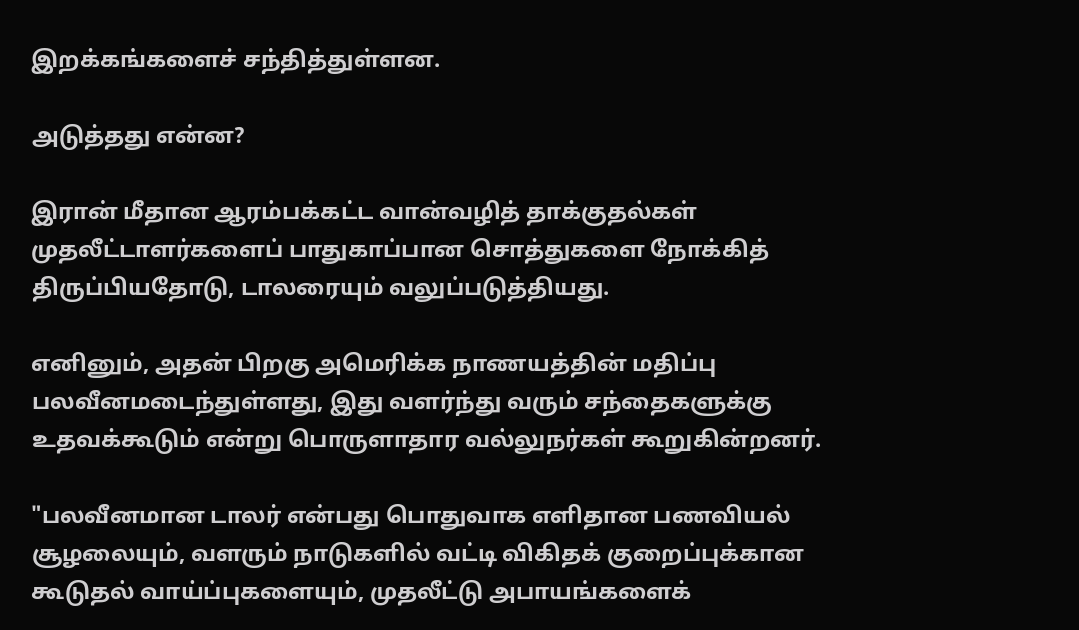இறக்கங்களைச் சந்தித்துள்ளன.

அடுத்தது என்ன?

இரான் மீதான ஆரம்பக்கட்ட வான்வழித் தாக்குதல்கள் முதலீட்டாளர்களைப் பாதுகாப்பான சொத்துகளை நோக்கித் திருப்பியதோடு, டாலரையும் வலுப்படுத்தியது.

எனினும், அதன் பிறகு அமெரிக்க நாணயத்தின் மதிப்பு பலவீனமடைந்துள்ளது, இது வளர்ந்து வரும் சந்தைகளுக்கு உதவக்கூடும் என்று பொருளாதார வல்லுநர்கள் கூறுகின்றனர்.

"பலவீனமான டாலர் என்பது பொதுவாக எளிதான பணவியல் சூழலையும், வளரும் நாடுகளில் வட்டி விகிதக் குறைப்புக்கான கூடுதல் வாய்ப்புகளையும், முதலீட்டு அபாயங்களைக்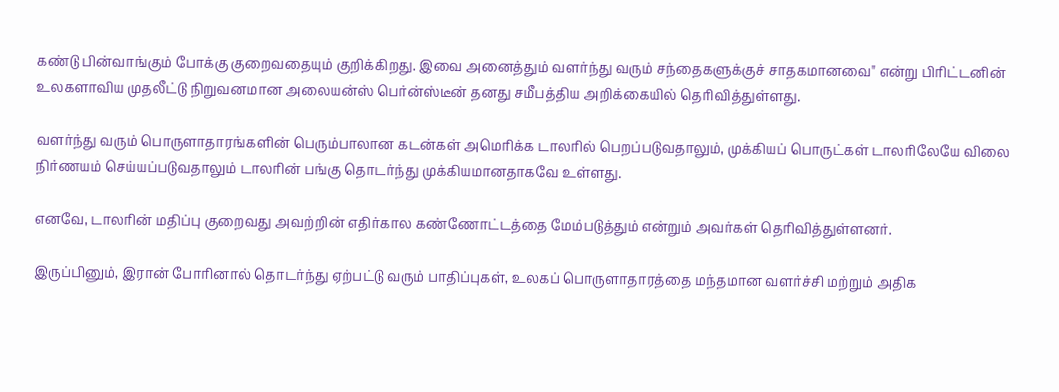கண்டு பின்வாங்கும் போக்கு குறைவதையும் குறிக்கிறது. இவை அனைத்தும் வளர்ந்து வரும் சந்தைகளுக்குச் சாதகமானவை" என்று பிரிட்டனின் உலகளாவிய முதலீட்டு நிறுவனமான அலையன்ஸ் பெர்ன்ஸ்டீன் தனது சமீபத்திய அறிக்கையில் தெரிவித்துள்ளது.

வளர்ந்து வரும் பொருளாதாரங்களின் பெரும்பாலான கடன்கள் அமெரிக்க டாலரில் பெறப்படுவதாலும், முக்கியப் பொருட்கள் டாலரிலேயே விலை நிர்ணயம் செய்யப்படுவதாலும் டாலரின் பங்கு தொடர்ந்து முக்கியமானதாகவே உள்ளது.

எனவே, டாலரின் மதிப்பு குறைவது அவற்றின் எதிர்கால கண்ணோட்டத்தை மேம்படுத்தும் என்றும் அவர்கள் தெரிவித்துள்ளனர்.

இருப்பினும், இரான் போரினால் தொடர்ந்து ஏற்பட்டு வரும் பாதிப்புகள், உலகப் பொருளாதாரத்தை மந்தமான வளர்ச்சி மற்றும் அதிக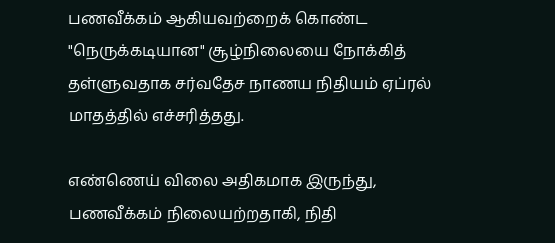பணவீக்கம் ஆகியவற்றைக் கொண்ட "நெருக்கடியான" சூழ்நிலையை நோக்கித் தள்ளுவதாக சர்வதேச நாணய நிதியம் ஏப்ரல் மாதத்தில் எச்சரித்தது.

எண்ணெய் விலை அதிகமாக இருந்து, பணவீக்கம் நிலையற்றதாகி, நிதி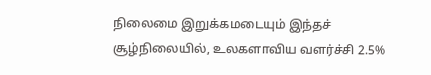நிலைமை இறுக்கமடையும் இந்தச் சூழ்நிலையில், உலகளாவிய வளர்ச்சி 2.5%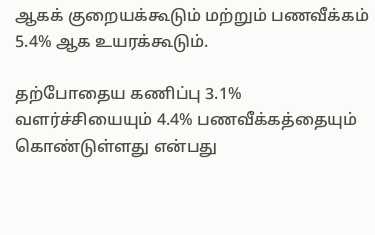ஆகக் குறையக்கூடும் மற்றும் பணவீக்கம் 5.4% ஆக உயரக்கூடும்.

தற்போதைய கணிப்பு 3.1% வளர்ச்சியையும் 4.4% பணவீக்கத்தையும் கொண்டுள்ளது என்பது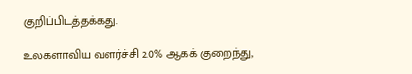குறிப்பிடத்தக்கது.

உலகளாவிய வளர்ச்சி 2.0% ஆகக் குறைந்து,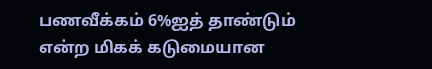பணவீக்கம் 6%ஐத் தாண்டும் என்ற மிகக் கடுமையான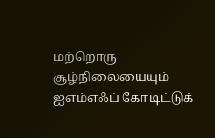மற்றொரு சூழ்நிலையையும் ஐஎம்எஃப் கோடிட்டுக்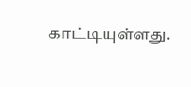காட்டியுள்ளது.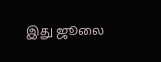இது ஜூலை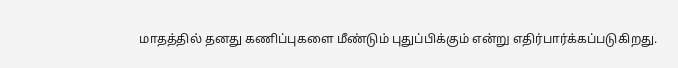மாதத்தில் தனது கணிப்புகளை மீண்டும் புதுப்பிக்கும் என்று எதிர்பார்க்கப்படுகிறது.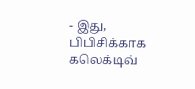- இது, பிபிசிக்காக கலெக்டிவ்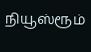நியூஸ்ரூம்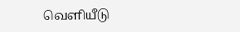வெளியீடு